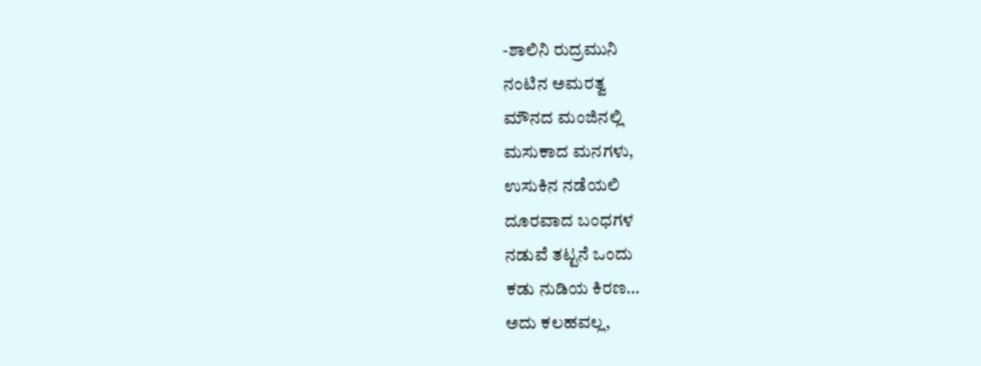-ಶಾಲಿನಿ ರುದ್ರಮುನಿ
ನಂಟಿನ ಅಮರತ್ವ
ಮೌನದ ಮಂಜಿನಲ್ಲಿ
ಮಸುಕಾದ ಮನಗಳು,
ಉಸುಕಿನ ನಡೆಯಲಿ
ದೂರವಾದ ಬಂಧಗಳ
ನಡುವೆ ತಟ್ಟನೆ ಒಂದು
ಕಡು ನುಡಿಯ ಕಿರಣ…
ಅದು ಕಲಹವಲ್ಲ,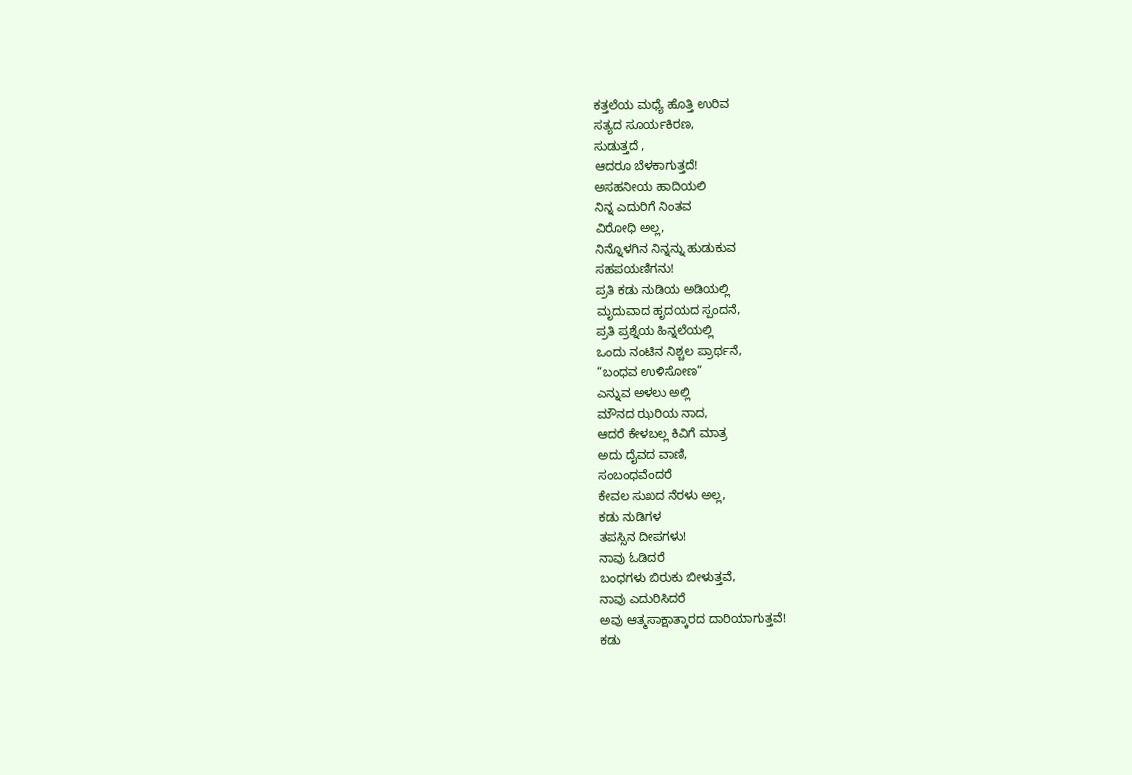ಕತ್ತಲೆಯ ಮಧ್ಯೆ ಹೊತ್ತಿ ಉರಿವ
ಸತ್ಯದ ಸೂರ್ಯಕಿರಣ,
ಸುಡುತ್ತದೆ ,
ಆದರೂ ಬೆಳಕಾಗುತ್ತದೆ!
ಅಸಹನೀಯ ಹಾದಿಯಲಿ
ನಿನ್ನ ಎದುರಿಗೆ ನಿಂತವ
ವಿರೋಧಿ ಅಲ್ಲ,
ನಿನ್ನೊಳಗಿನ ನಿನ್ನನ್ನು ಹುಡುಕುವ
ಸಹಪಯಣಿಗನು!
ಪ್ರತಿ ಕಡು ನುಡಿಯ ಅಡಿಯಲ್ಲಿ
ಮೃದುವಾದ ಹೃದಯದ ಸ್ಪಂದನೆ,
ಪ್ರತಿ ಪ್ರಶ್ನೆಯ ಹಿನ್ನಲೆಯಲ್ಲಿ
ಒಂದು ನಂಟಿನ ನಿಶ್ಚಲ ಪ್ರಾರ್ಥನೆ,
“ಬಂಧವ ಉಳಿಸೋಣ”
ಎನ್ನುವ ಅಳಲು ಅಲ್ಲಿ
ಮೌನದ ಝರಿಯ ನಾದ,
ಆದರೆ ಕೇಳಬಲ್ಲ ಕಿವಿಗೆ ಮಾತ್ರ
ಅದು ದೈವದ ವಾಣಿ,
ಸಂಬಂಧವೆಂದರೆ
ಕೇವಲ ಸುಖದ ನೆರಳು ಅಲ್ಲ,
ಕಡು ನುಡಿಗಳ
ತಪಸ್ಸಿನ ದೀಪಗಳು!
ನಾವು ಓಡಿದರೆ
ಬಂಧಗಳು ಬಿರುಕು ಬೀಳುತ್ತವೆ,
ನಾವು ಎದುರಿಸಿದರೆ
ಅವು ಆತ್ಮಸಾಕ್ಷಾತ್ಕಾರದ ದಾರಿಯಾಗುತ್ತವೆ!
ಕಡು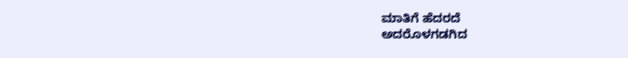ಮಾತಿಗೆ ಹೆದರದೆ
ಅದರೊಳಗಡಗಿದ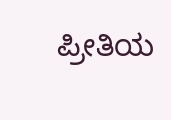ಪ್ರೀತಿಯ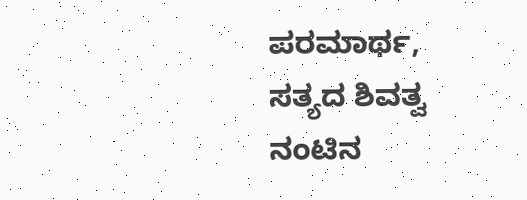ಪರಮಾರ್ಥ,
ಸತ್ಯದ ಶಿವತ್ವ
ನಂಟಿನ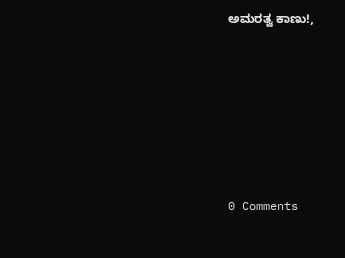ಅಮರತ್ವ ಕಾಣು!,






0 Comments